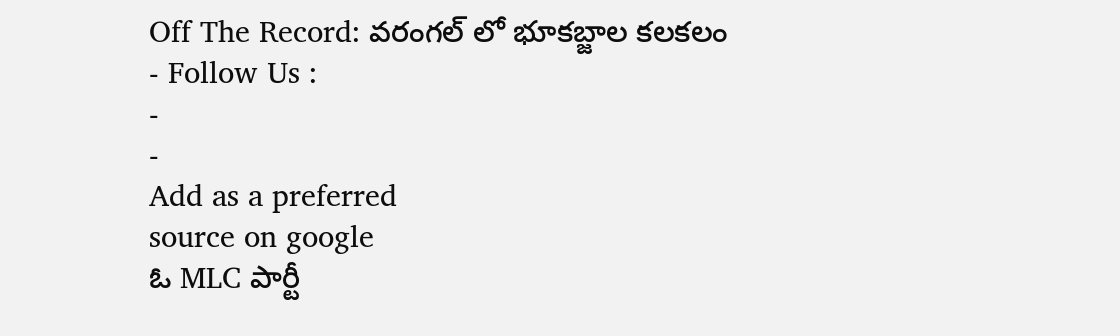Off The Record: వరంగల్ లో భూకబ్జాల కలకలం
- Follow Us :
-
-
Add as a preferred
source on google
ఓ MLC పార్టీ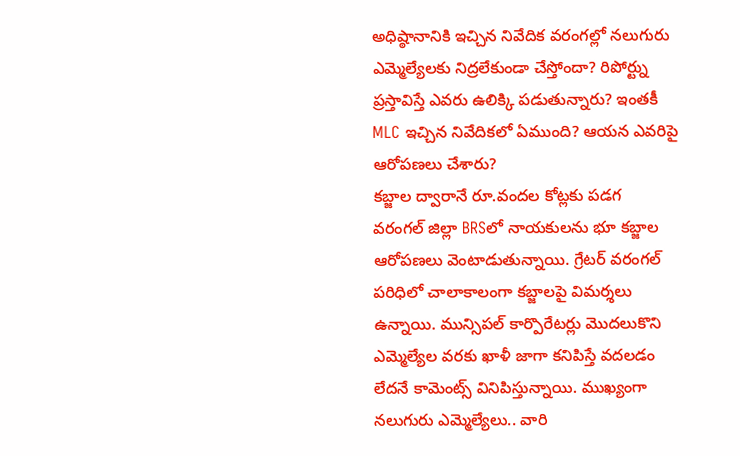అధిష్ఠానానికి ఇచ్చిన నివేదిక వరంగల్లో నలుగురు ఎమ్మెల్యేలకు నిద్రలేకుండా చేస్తోందా? రిపోర్ట్ను ప్రస్తావిస్తే ఎవరు ఉలిక్కి పడుతున్నారు? ఇంతకీ MLC ఇచ్చిన నివేదికలో ఏముంది? ఆయన ఎవరిపై ఆరోపణలు చేశారు?
కబ్జాల ద్వారానే రూ.వందల కోట్లకు పడగ
వరంగల్ జిల్లా BRSలో నాయకులను భూ కబ్జాల ఆరోపణలు వెంటాడుతున్నాయి. గ్రేటర్ వరంగల్ పరిధిలో చాలాకాలంగా కబ్జాలపై విమర్శలు ఉన్నాయి. మున్సిపల్ కార్పొరేటర్లు మొదలుకొని ఎమ్మెల్యేల వరకు ఖాళీ జాగా కనిపిస్తే వదలడం లేదనే కామెంట్స్ వినిపిస్తున్నాయి. ముఖ్యంగా నలుగురు ఎమ్మెల్యేలు.. వారి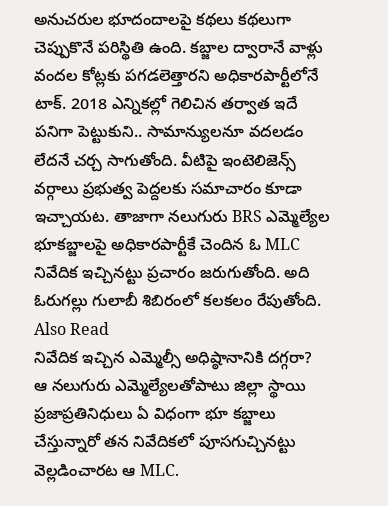అనుచరుల భూదందాలపై కథలు కథలుగా చెప్పుకొనే పరిస్థితి ఉంది. కబ్జాల ద్వారానే వాళ్లు వందల కోట్లకు పగడలెత్తారని అధికారపార్టీలోనే టాక్. 2018 ఎన్నికల్లో గెలిచిన తర్వాత ఇదే పనిగా పెట్టుకుని.. సామాన్యులనూ వదలడం లేదనే చర్చ సాగుతోంది. వీటిపై ఇంటెలిజెన్స్ వర్గాలు ప్రభుత్వ పెద్దలకు సమాచారం కూడా ఇచ్చాయట. తాజాగా నలుగురు BRS ఎమ్మెల్యేల భూకబ్జాలపై అధికారపార్టీకే చెందిన ఓ MLC నివేదిక ఇచ్చినట్టు ప్రచారం జరుగుతోంది. అది ఓరుగల్లు గులాబీ శిబిరంలో కలకలం రేపుతోంది.
Also Read
నివేదిక ఇచ్చిన ఎమ్మెల్సీ అధిష్ఠానానికి దగ్గరా?
ఆ నలుగురు ఎమ్మెల్యేలతోపాటు జిల్లా స్థాయి ప్రజాప్రతినిధులు ఏ విధంగా భూ కబ్జాలు చేస్తున్నారో తన నివేదికలో పూసగుచ్చినట్టు వెల్లడించారట ఆ MLC.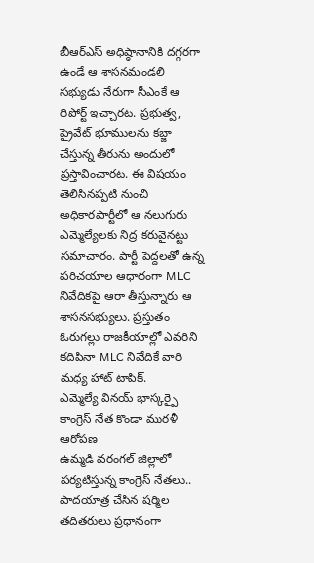బీఆర్ఎస్ అధిష్ఠానానికి దగ్గరగా ఉండే ఆ శాసనమండలి సభ్యుడు నేరుగా సీఎంకే ఆ రిపోర్ట్ ఇచ్చారట. ప్రభుత్వ, ప్రైవేట్ భూములను కబ్జా చేస్తున్న తీరును అందులో ప్రస్తావించారట. ఈ విషయం తెలిసినప్పటి నుంచి అధికారపార్టీలో ఆ నలుగురు ఎమ్మెల్యేలకు నిద్ర కరువైనట్టు సమాచారం. పార్టీ పెద్దలతో ఉన్న పరిచయాల ఆధారంగా MLC నివేదికపై ఆరా తీస్తున్నారు ఆ శాసనసభ్యులు. ప్రస్తుతం ఓరుగల్లు రాజకీయాల్లో ఎవరిని కదిపినా MLC నివేదికే వారి మధ్య హాట్ టాపిక్.
ఎమ్మెల్యే వినయ్ భాస్కర్పై కాంగ్రెస్ నేత కొండా మురళీ ఆరోపణ
ఉమ్మడి వరంగల్ జిల్లాలో పర్యటిస్తున్న కాంగ్రెస్ నేతలు.. పాదయాత్ర చేసిన షర్మిల తదితరులు ప్రధానంగా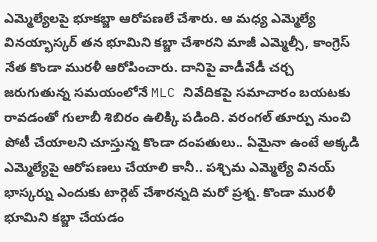ఎమ్మెల్యేలపై భూకబ్జా ఆరోపణలే చేశారు. ఆ మధ్య ఎమ్మెల్యే వినయ్భాస్కర్ తన భూమిని కబ్జా చేశారని మాజీ ఎమ్మెల్సీ, కాంగ్రెస్ నేత కొండా మురళీ ఆరోపించారు. దానిపై వాడీవేడీ చర్చ జరుగుతున్న సమయంలోనే MLC నివేదికపై సమాచారం బయటకు రావడంతో గులాబీ శిబిరం ఉలిక్కి పడింది. వరంగల్ తూర్పు నుంచి పోటీ చేయాలని చూస్తున్న కొండా దంపతులు.. ఏమైనా ఉంటే అక్కడి ఎమ్మెల్యేపై ఆరోపణలు చేయాలి కానీ.. పశ్చిమ ఎమ్మెల్యే వినయ్ భాస్కర్ను ఎందుకు టార్గెట్ చేశారన్నది మరో ప్రశ్న. కొండా మురళీ భూమిని కబ్జా చేయడం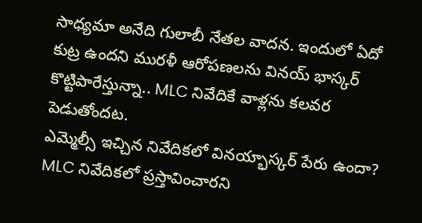సాధ్యమా అనేది గులాబీ నేతల వాదన. ఇందులో ఏదో కుట్ర ఉందని మురళీ ఆరోపణలను వినయ్ భాస్కర్ కొట్టిపారేస్తున్నా.. MLC నివేదికే వాళ్లను కలవర పెడుతోందట.
ఎమ్మెల్సీ ఇచ్చిన నివేదికలో వినయ్భాస్కర్ పేరు ఉందా?
MLC నివేదికలో ప్రస్తావించారని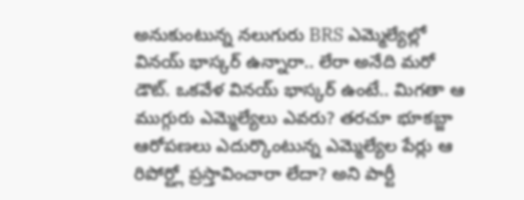అనుకుంటున్న నలుగురు BRS ఎమ్మెల్యేల్లో వినయ్ భాస్కర్ ఉన్నారా.. లేరా అనేది మరో డౌట్. ఒకవేళ వినయ్ భాస్కర్ ఉంటే.. మిగతా ఆ ముగ్గురు ఎమ్మెల్యేలు ఎవరు? తరచూ భూకబ్జా ఆరోపణలు ఎదుర్కొంటున్న ఎమ్మెల్యేల పేర్లు ఆ రిపోర్ట్లో ప్రస్తావించారా లేదా? అని పార్టీ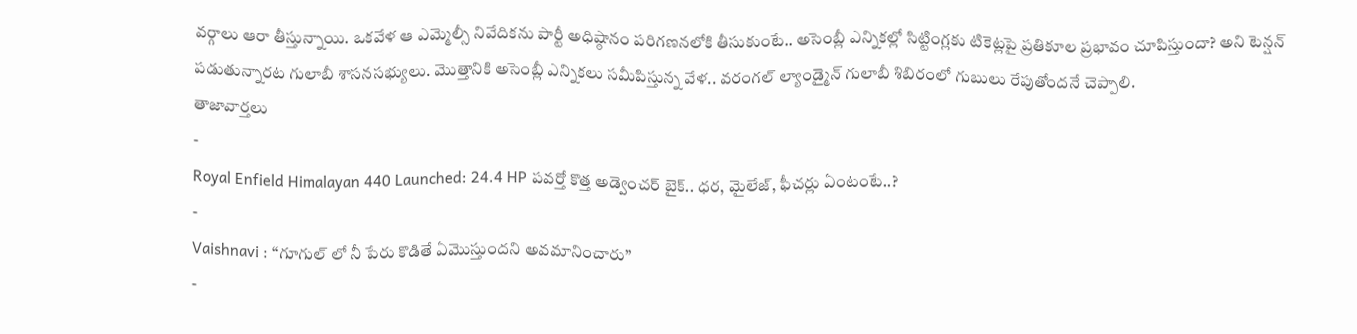వర్గాలు ఆరా తీస్తున్నాయి. ఒకవేళ ఆ ఎమ్మెల్సీ నివేదికను పార్టీ అధిష్ఠానం పరిగణనలోకి తీసుకుంటే.. అసెంబ్లీ ఎన్నికల్లో సిట్టింగ్లకు టికెట్లపై ప్రతికూల ప్రభావం చూపిస్తుందా? అని టెన్షన్ పడుతున్నారట గులాబీ శాసనసభ్యులు. మొత్తానికి అసెంబ్లీ ఎన్నికలు సమీపిస్తున్న వేళ.. వరంగల్ ల్యాండ్మైన్ గులాబీ శిబిరంలో గుబులు రేపుతోందనే చెప్పాలి.
తాజావార్తలు
-
Royal Enfield Himalayan 440 Launched: 24.4 HP పవర్తో కొత్త అడ్వెంచర్ బైక్.. ధర, మైలేజ్, ఫీచర్లు ఏంటంటే..?
-
Vaishnavi : “గూగుల్ లో నీ పేరు కొడితే ఏమొస్తుందని అవమానించారు”
-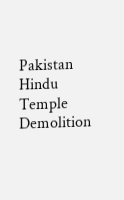Pakistan Hindu Temple Demolition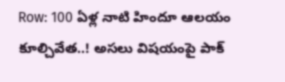Row: 100 ఏళ్ల నాటి హిందూ ఆలయం కూల్చివేత..! అసలు విషయంపై పాక్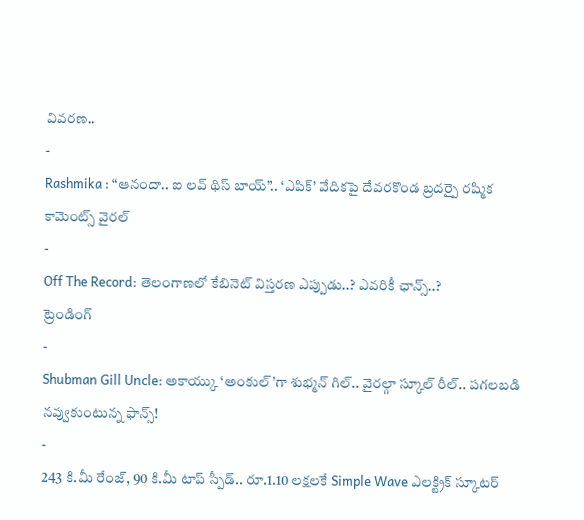వివరణ..
-
Rashmika : “ఆనందా.. ఐ లవ్ థిస్ బాయ్”.. ‘ఎపిక్’ వేదికపై దేవరకొండ బ్రదర్పై రష్మిక కామెంట్స్ వైరల్
-
Off The Record: తెలంగాణలో కేబినెట్ విస్తరణ ఎప్పుడు..? ఎవరికీ ఛాన్స్..?
ట్రెండింగ్
-
Shubman Gill Uncle: అకాయ్కు ‘అంకుల్’గా శుభ్మన్ గిల్.. వైరల్గా స్కూల్ రీల్.. పగలబడి నవ్వుకుంటున్న ఫాన్స్!
-
243 కి.మీ రేంజ్, 90 కి.మీ టాప్ స్పీడ్.. రూ.1.10 లక్షలకే Simple Wave ఎలక్ట్రిక్ స్కూటర్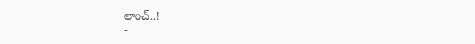లాంచ్..!
-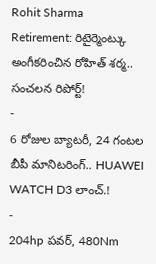Rohit Sharma Retirement: రిటైర్మెంట్కు అంగీకరించిన రోహిత్ శర్మ.. సంచలన రిపోర్ట్!
-
6 రోజుల బ్యాటరీ, 24 గంటల బీపీ మానిటరింగ్.. HUAWEI WATCH D3 లాంచ్.!
-
204hp పవర్, 480Nm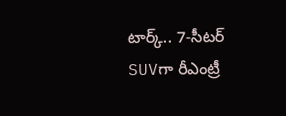టార్క్.. 7-సీటర్ SUVగా రీఎంట్రీ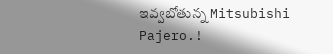ఇవ్వబోతున్న Mitsubishi Pajero.!